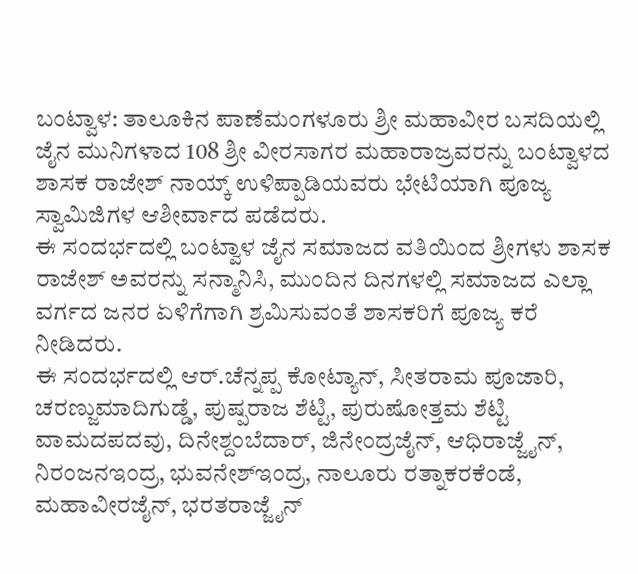ಬಂಟ್ವಾಳ: ತಾಲೂಕಿನ ಪಾಣೆಮಂಗಳೂರು ಶ್ರೀ ಮಹಾವೀರ ಬಸದಿಯಲ್ಲಿ ಜೈನ ಮುನಿಗಳಾದ 108 ಶ್ರೀ ವೀರಸಾಗರ ಮಹಾರಾಜ್ರವರನ್ನು ಬಂಟ್ವಾಳದ ಶಾಸಕ ರಾಜೇಶ್ ನಾಯ್ಕ್ ಉಳಿಪ್ಪಾಡಿಯವರು ಭೇಟಿಯಾಗಿ ಪೂಜ್ಯ ಸ್ವಾಮಿಜಿಗಳ ಆಶೀರ್ವಾದ ಪಡೆದರು.
ಈ ಸಂದರ್ಭದಲ್ಲಿ ಬಂಟ್ವಾಳ ಜೈನ ಸಮಾಜದ ವತಿಯಿಂದ ಶ್ರೀಗಳು ಶಾಸಕ ರಾಜೇಶ್ ಅವರನ್ನು ಸನ್ಮಾನಿಸಿ, ಮುಂದಿನ ದಿನಗಳಲ್ಲಿ ಸಮಾಜದ ಎಲ್ಲಾ ವರ್ಗದ ಜನರ ಏಳಿಗೆಗಾಗಿ ಶ್ರಮಿಸುವಂತೆ ಶಾಸಕರಿಗೆ ಪೂಜ್ಯ ಕರೆ ನೀಡಿದರು.
ಈ ಸಂದರ್ಭದಲ್ಲಿ ಆರ್.ಚೆನ್ನಪ್ಪ ಕೋಟ್ಯಾನ್, ಸೀತರಾಮ ಪೂಜಾರಿ, ಚರಣ್ಜುಮಾದಿಗುಡ್ಡೆ, ಪುಷ್ಪರಾಜ ಶೆಟ್ಟಿ, ಪುರುಷೋತ್ತಮ ಶೆಟ್ಟಿ ವಾಮದಪದವು, ದಿನೇಶ್ದಂಬೆದಾರ್, ಜಿನೇಂದ್ರಜೈನ್, ಆಧಿರಾಜ್ಜೈನ್, ನಿರಂಜನಇಂದ್ರ, ಭುವನೇಶ್ಇಂದ್ರ, ನಾಲೂರು ರತ್ನಾಕರಕೆಂಡೆ, ಮಹಾವೀರಜೈನ್, ಭರತರಾಜ್ಜೈನ್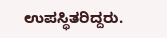ಉಪಸ್ಥಿತರಿದ್ದರು.